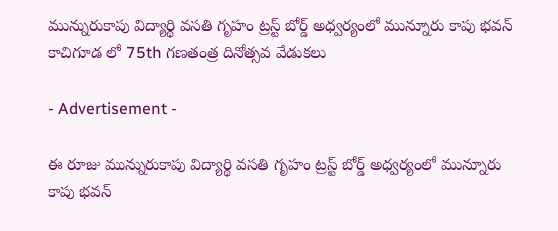మున్నురుకాపు విద్యార్థి వసతి గృహం ట్రస్ట్ బోర్డ్ అధ్వర్యంలో మున్నూరు కాపు భవన్ కాచిగూడ లో 75th గణతంత్ర దినోత్సవ వేడుకలు

- Advertisement -

ఈ రూజు మున్నురుకాపు విద్యార్థి వసతి గృహం ట్రస్ట్ బోర్డ్ అధ్వర్యంలో మున్నూరు కాపు భవన్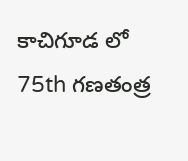కాచిగూడ లో 75th గణతంత్ర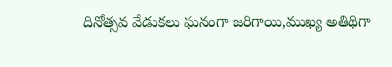దినోత్సవ వేడుకలు ఘనంగా జరిగాయి,ముఖ్య అతిథిగా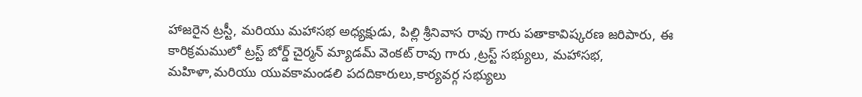హాజరైన ట్రస్టీ, మరియు మహాసభ అధ్యక్షుడు, పిల్లి శ్రీనివాస రావు గారు పతాకావిష్కరణ జరిపారు, ఈ కారిక్రమములో ట్రస్ట్ బోర్డ్ చైర్మన్ మ్యాడమ్ వెంకట్ రావు గారు ,ట్రస్ట్ సభ్యులు, మహాసభ, మహిళా,మరియు యువకామండలి పదదికారులు,కార్యవర్గ సభ్యులు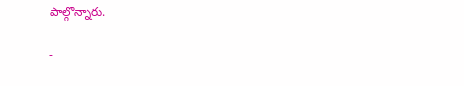పాల్గొన్నారు.

-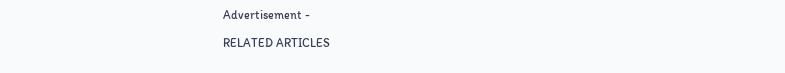Advertisement -

RELATED ARTICLES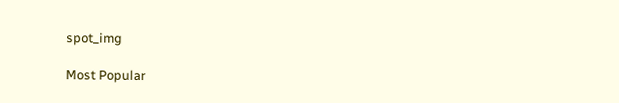spot_img

Most Popular